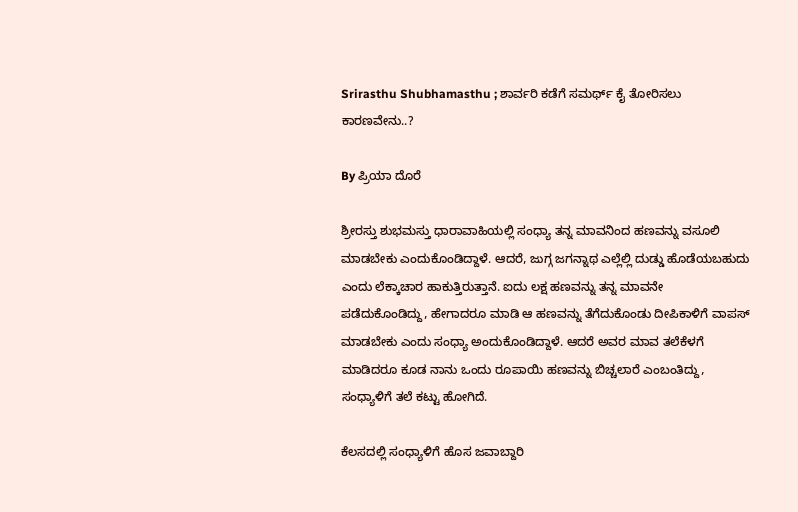Srirasthu Shubhamasthu ; ಶಾರ್ವರಿ ಕಡೆಗೆ ಸಮರ್ಥ್ ಕೈ ತೋರಿಸಲು ಕಾರಣವೇನು..?

By ಪ್ರಿಯಾ ದೊರೆ

ಶ್ರೀರಸ್ತು ಶುಭಮಸ್ತು ಧಾರಾವಾಹಿಯಲ್ಲಿ ಸಂಧ್ಯಾ ತನ್ನ ಮಾವನಿಂದ ಹಣವನ್ನು ವಸೂಲಿ ಮಾಡಬೇಕು ಎಂದುಕೊಂಡಿದ್ದಾಳೆ. ಆದರೆ, ಜುಗ್ಗ ಜಗನ್ನಾಥ ಎಲ್ಲೆಲ್ಲಿ ದುಡ್ಡು ಹೊಡೆಯಬಹುದು ಎಂದು ಲೆಕ್ಕಾಚಾರ ಹಾಕುತ್ತಿರುತ್ತಾನೆ. ಐದು ಲಕ್ಷ ಹಣವನ್ನು ತನ್ನ ಮಾವನೇ ಪಡೆದುಕೊಂಡಿದ್ದು, ಹೇಗಾದರೂ ಮಾಡಿ ಆ ಹಣವನ್ನು ತೆಗೆದುಕೊಂಡು ದೀಪಿಕಾಳಿಗೆ ವಾಪಸ್ ಮಾಡಬೇಕು ಎಂದು ಸಂಧ್ಯಾ ಅಂದುಕೊಂಡಿದ್ದಾಳೆ. ಆದರೆ ಅವರ ಮಾವ ತಲೆಕೆಳಗೆ ಮಾಡಿದರೂ ಕೂಡ ನಾನು ಒಂದು ರೂಪಾಯಿ ಹಣವನ್ನು ಬಿಚ್ಚಲಾರೆ ಎಂಬಂತಿದ್ದು, ಸಂಧ್ಯಾಳಿಗೆ ತಲೆ ಕಟ್ಟು ಹೋಗಿದೆ.

ಕೆಲಸದಲ್ಲಿ ಸಂಧ್ಯಾಳಿಗೆ ಹೊಸ ಜವಾಬ್ದಾರಿ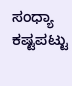ಸಂಧ್ಯಾ ಕಷ್ಟಪಟ್ಟು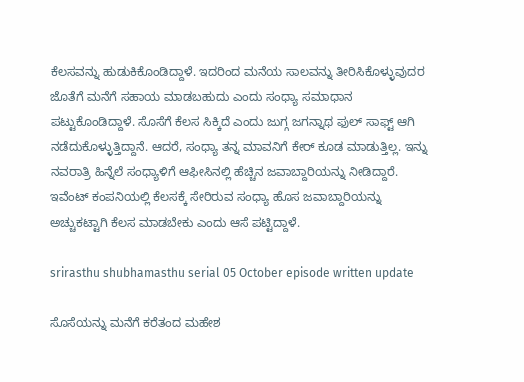ಕೆಲಸವನ್ನು ಹುಡುಕಿಕೊಂಡಿದ್ದಾಳೆ. ಇದರಿಂದ ಮನೆಯ ಸಾಲವನ್ನು ತೀರಿಸಿಕೊಳ್ಳುವುದರ ಜೊತೆಗೆ ಮನೆಗೆ ಸಹಾಯ ಮಾಡಬಹುದು ಎಂದು ಸಂಧ್ಯಾ ಸಮಾಧಾನ ಪಟ್ಟುಕೊಂಡಿದ್ದಾಳೆ. ಸೊಸೆಗೆ ಕೆಲಸ ಸಿಕ್ಕಿದೆ ಎಂದು ಜುಗ್ಗ ಜಗನ್ನಾಥ ಫುಲ್ ಸಾಫ್ಟ್ ಆಗಿ ನಡೆದುಕೊಳ್ಳುತ್ತಿದ್ದಾನೆ. ಆದರೆ, ಸಂಧ್ಯಾ ತನ್ನ ಮಾವನಿಗೆ ಕೇರ್ ಕೂಡ ಮಾಡುತ್ತಿಲ್ಲ. ಇನ್ನು ನವರಾತ್ರಿ ಹಿನ್ನೆಲೆ ಸಂಧ್ಯಾಳಿಗೆ ಆಫೀಸಿನಲ್ಲಿ ಹೆಚ್ಚಿನ ಜವಾಬ್ದಾರಿಯನ್ನು ನೀಡಿದ್ದಾರೆ. ಇವೆಂಟ್ ಕಂಪನಿಯಲ್ಲಿ ಕೆಲಸಕ್ಕೆ ಸೇರಿರುವ ಸಂಧ್ಯಾ ಹೊಸ ಜವಾಬ್ದಾರಿಯನ್ನು ಅಚ್ಚುಕಟ್ಟಾಗಿ ಕೆಲಸ ಮಾಡಬೇಕು ಎಂದು ಆಸೆ ಪಟ್ಟಿದ್ದಾಳೆ.

srirasthu shubhamasthu serial 05 October episode written update

ಸೊಸೆಯನ್ನು ಮನೆಗೆ ಕರೆತಂದ ಮಹೇಶ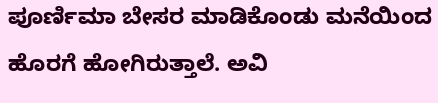ಪೂರ್ಣಿಮಾ ಬೇಸರ ಮಾಡಿಕೊಂಡು ಮನೆಯಿಂದ ಹೊರಗೆ ಹೋಗಿರುತ್ತಾಲೆ. ಅವಿ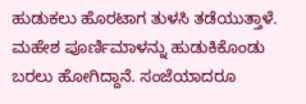ಹುಡುಕಲು ಹೊರಟಾಗ ತುಳಸಿ ತಡೆಯುತ್ತಾಳೆ. ಮಹೇಶ ಪೂರ್ಣಿಮಾಳನ್ನು ಹುಡುಕಿಕೊಂಡು ಬರಲು ಹೋಗಿದ್ದಾನೆ. ಸಂಜೆಯಾದರೂ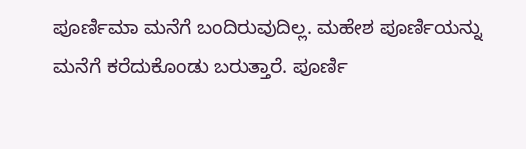ಪೂರ್ಣಿಮಾ ಮನೆಗೆ ಬಂದಿರುವುದಿಲ್ಲ. ಮಹೇಶ ಪೂರ್ಣಿಯನ್ನು ಮನೆಗೆ ಕರೆದುಕೊಂಡು ಬರುತ್ತಾರೆ. ಪೂರ್ಣಿ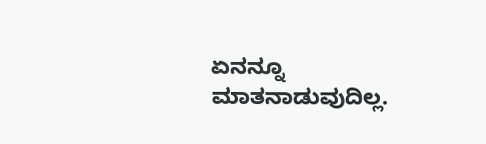ಏನನ್ನೂ ಮಾತನಾಡುವುದಿಲ್ಲ.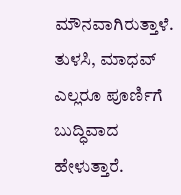ಮೌನವಾಗಿರುತ್ತಾಳೆ. ತುಳಸಿ, ಮಾಧವ್ ಎಲ್ಲರೂ ಪೂರ್ಣಿಗೆ ಬುದ್ಧಿವಾದ ಹೇಳುತ್ತಾರೆ.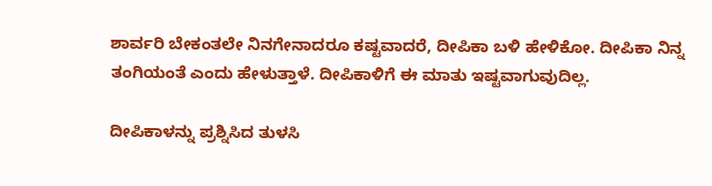ಶಾರ್ವರಿ ಬೇಕಂತಲೇ ನಿನಗೇನಾದರೂ ಕಷ್ಟವಾದರೆ, ದೀಪಿಕಾ ಬಳಿ ಹೇಳಿಕೋ. ದೀಪಿಕಾ ನಿನ್ನ ತಂಗಿಯಂತೆ ಎಂದು ಹೇಳುತ್ತಾಳೆ. ದೀಪಿಕಾಳಿಗೆ ಈ ಮಾತು ಇಷ್ಟವಾಗುವುದಿಲ್ಲ.

ದೀಪಿಕಾಳನ್ನು ಪ್ರಶ್ನಿಸಿದ ತುಳಸಿ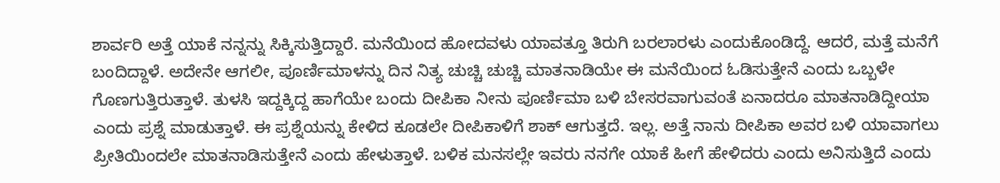ಶಾರ್ವರಿ ಅತ್ತೆ ಯಾಕೆ ನನ್ನನ್ನು ಸಿಕ್ಕಿಸುತ್ತಿದ್ದಾರೆ. ಮನೆಯಿಂದ ಹೋದವಳು ಯಾವತ್ತೂ ತಿರುಗಿ ಬರಲಾರಳು ಎಂದುಕೊಂಡಿದ್ದೆ. ಆದರೆ, ಮತ್ತೆ ಮನೆಗೆ ಬಂದಿದ್ದಾಳೆ. ಅದೇನೇ ಆಗಲೀ, ಪೂರ್ಣಿಮಾಳನ್ನು ದಿನ ನಿತ್ಯ ಚುಚ್ಚಿ ಚುಚ್ಚಿ ಮಾತನಾಡಿಯೇ ಈ ಮನೆಯಿಂದ ಓಡಿಸುತ್ತೇನೆ ಎಂದು ಒಬ್ಬಳೇ ಗೊಣಗುತ್ತಿರುತ್ತಾಳೆ. ತುಳಸಿ ಇದ್ದಕ್ಕಿದ್ದ ಹಾಗೆಯೇ ಬಂದು ದೀಪಿಕಾ ನೀನು ಪೂರ್ಣಿಮಾ ಬಳಿ ಬೇಸರವಾಗುವಂತೆ ಏನಾದರೂ ಮಾತನಾಡಿದ್ದೀಯಾ ಎಂದು ಪ್ರಶ್ನೆ ಮಾಡುತ್ತಾಳೆ. ಈ ಪ್ರಶ್ನೆಯನ್ನು ಕೇಳಿದ ಕೂಡಲೇ ದೀಪಿಕಾಳಿಗೆ ಶಾಕ್ ಆಗುತ್ತದೆ. ಇಲ್ಲ. ಅತ್ತೆ ನಾನು ದೀಪಿಕಾ ಅವರ ಬಳಿ ಯಾವಾಗಲು ಪ್ರೀತಿಯಿಂದಲೇ ಮಾತನಾಡಿಸುತ್ತೇನೆ ಎಂದು ಹೇಳುತ್ತಾಳೆ. ಬಳಿಕ ಮನಸಲ್ಲೇ ಇವರು ನನಗೇ ಯಾಕೆ ಹೀಗೆ ಹೇಳಿದರು ಎಂದು ಅನಿಸುತ್ತಿದೆ ಎಂದು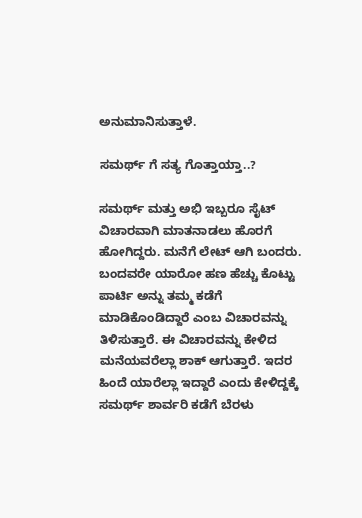ಅನುಮಾನಿಸುತ್ತಾಳೆ.

ಸಮರ್ಥ್ ಗೆ ಸತ್ಯ ಗೊತ್ತಾಯ್ತಾ..?

ಸಮರ್ಥ್ ಮತ್ತು ಅಭಿ ಇಬ್ಬರೂ ಸೈಟ್ ವಿಚಾರವಾಗಿ ಮಾತನಾಡಲು ಹೊರಗೆ ಹೋಗಿದ್ದರು. ಮನೆಗೆ ಲೇಟ್ ಆಗಿ ಬಂದರು. ಬಂದವರೇ ಯಾರೋ ಹಣ ಹೆಚ್ಚು ಕೊಟ್ಟು ಪಾರ್ಟಿ ಅನ್ನು ತಮ್ಮ ಕಡೆಗೆ ಮಾಡಿಕೊಂಡಿದ್ದಾರೆ ಎಂಬ ವಿಚಾರವನ್ನು ತಿಳಿಸುತ್ತಾರೆ. ಈ ವಿಚಾರವನ್ನು ಕೇಳಿದ ಮನೆಯವರೆಲ್ಲಾ ಶಾಕ್ ಆಗುತ್ತಾರೆ. ಇದರ ಹಿಂದೆ ಯಾರೆಲ್ಲಾ ಇದ್ದಾರೆ ಎಂದು ಕೇಳಿದ್ದಕ್ಕೆ ಸಮರ್ಥ್ ಶಾರ್ವರಿ ಕಡೆಗೆ ಬೆರಳು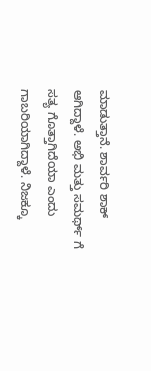ಮಾಡುತ್ತಾನೆ. ಶಾರ್ವರಿ ಶಾಕ್ ಆಗಿದ್ದಾಳೆ. ಅಭಿ ಮತ್ತು ಸಮರ್ಥ್ ಗೆ ಸತ್ಯ ಗೊತ್ತಾಗಿದೆಯಾ ಎಂದು ಗಾಬರಿಯಾಗಿದ್ದಾಳೆ. ನಿಜಕ್ಕೂ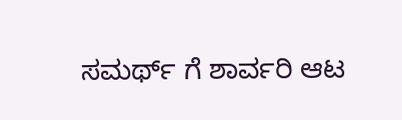ಸಮರ್ಥ್ ಗೆ ಶಾರ್ವರಿ ಆಟ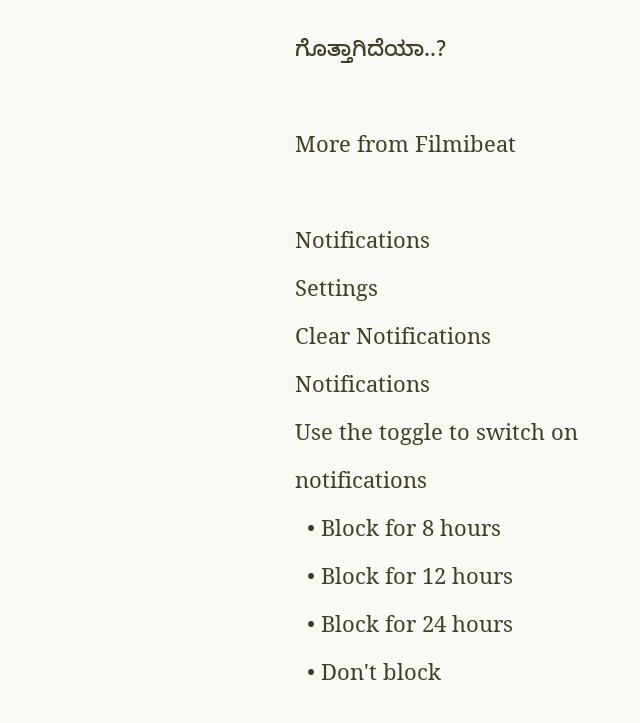ಗೊತ್ತಾಗಿದೆಯಾ..?

More from Filmibeat

Notifications
Settings
Clear Notifications
Notifications
Use the toggle to switch on notifications
  • Block for 8 hours
  • Block for 12 hours
  • Block for 24 hours
  • Don't block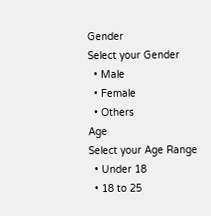Gender
Select your Gender
  • Male
  • Female
  • Others
Age
Select your Age Range
  • Under 18
  • 18 to 25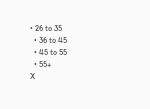• 26 to 35
  • 36 to 45
  • 45 to 55
  • 55+
X